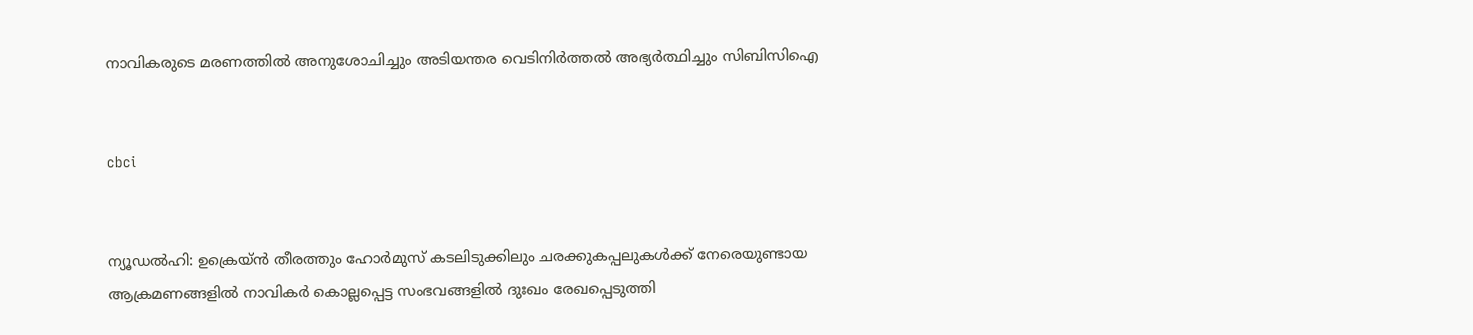നാവികരുടെ മരണത്തില്‍ അനുശോചിച്ചും അടിയന്തര വെടിനിര്‍ത്തല്‍ അഭ്യര്‍ത്ഥിച്ചും സിബിസിഐ


cbci


ന്യൂഡല്‍ഹി: ഉക്രെയ്ന്‍ തീരത്തും ഹോര്‍മുസ് കടലിടുക്കിലും ചരക്കുകപ്പലുകള്‍ക്ക് നേരെയുണ്ടായ ആക്രമണങ്ങളില്‍ നാവികര്‍ കൊല്ലപ്പെട്ട സംഭവങ്ങളില്‍ ദുഃഖം രേഖപ്പെടുത്തി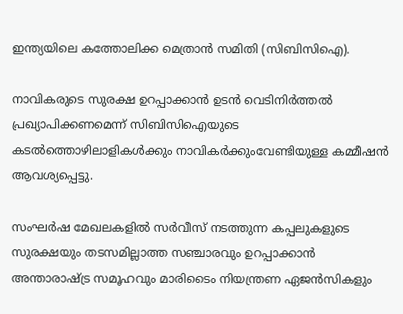ഇന്ത്യയിലെ കത്തോലിക്ക മെത്രാന്‍ സമിതി (സിബിസിഐ).

നാവികരുടെ സുരക്ഷ ഉറപ്പാക്കാന്‍ ഉടന്‍ വെടിനിര്‍ത്തല്‍ പ്രഖ്യാപിക്കണമെന്ന് സിബിസിഐയുടെ കടല്‍ത്തൊഴിലാളികള്‍ക്കും നാവികര്‍ക്കുംവേണ്ടിയുള്ള കമ്മീഷന്‍ ആവശ്യപ്പെട്ടു.

സംഘര്‍ഷ മേഖലകളില്‍ സര്‍വീസ് നടത്തുന്ന കപ്പലുകളുടെ സുരക്ഷയും തടസമില്ലാത്ത സഞ്ചാരവും ഉറപ്പാക്കാന്‍ അന്താരാഷ്ട്ര സമൂഹവും മാരിടൈം നിയന്ത്രണ ഏജന്‍സികളും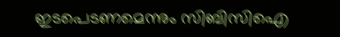ഇടപെടണമെന്നും സിബിസിഐ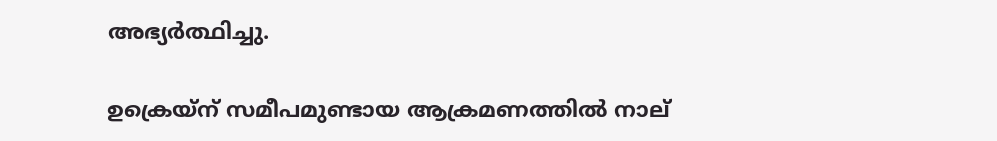അഭ്യര്‍ത്ഥിച്ചു.

ഉക്രെയ്ന് സമീപമുണ്ടായ ആക്രമണത്തില്‍ നാല്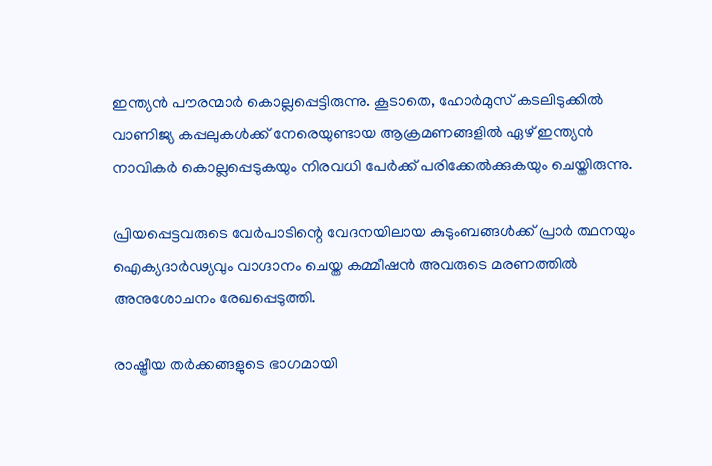ഇന്ത്യന്‍ പൗരന്മാര്‍ കൊല്ലപ്പെട്ടിരുന്നു. കൂടാതെ, ഹോര്‍മുസ് കടലിടുക്കില്‍ വാണിജ്യ കപ്പലുകള്‍ക്ക് നേരെയുണ്ടായ ആക്രമണങ്ങളില്‍ ഏഴ് ഇന്ത്യന്‍ നാവികര്‍ കൊല്ലപ്പെടുകയും നിരവധി പേര്‍ക്ക് പരിക്കേല്‍ക്കുകയും ചെയ്തിരുന്നു.

പ്രിയപ്പെട്ടവരുടെ വേര്‍പാടിന്റെ വേദനയിലായ കുടുംബങ്ങള്‍ക്ക് പ്രാര്‍ ത്ഥനയും ഐക്യദാര്‍ഢ്യവും വാഗ്ദാനം ചെയ്ത കമ്മീഷന്‍ അവരുടെ മരണത്തില്‍ അനുശോചനം രേഖപ്പെടുത്തി.

രാഷ്ട്രീയ തര്‍ക്കങ്ങളുടെ ഭാഗമായി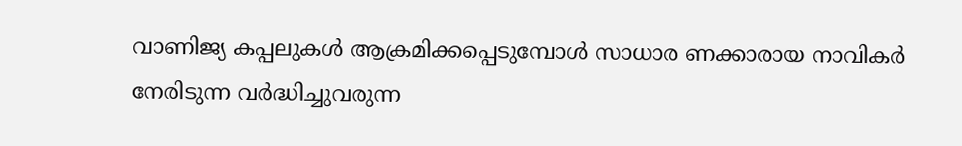വാണിജ്യ കപ്പലുകള്‍ ആക്രമിക്കപ്പെടുമ്പോള്‍ സാധാര ണക്കാരായ നാവികര്‍ നേരിടുന്ന വര്‍ദ്ധിച്ചുവരുന്ന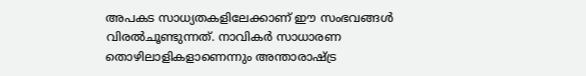അപകട സാധ്യതകളിലേക്കാണ് ഈ സംഭവങ്ങള്‍ വിരല്‍ചൂണ്ടുന്നത്. നാവികര്‍ സാധാരണ തൊഴിലാളികളാണെന്നും അന്താരാഷ്ട്ര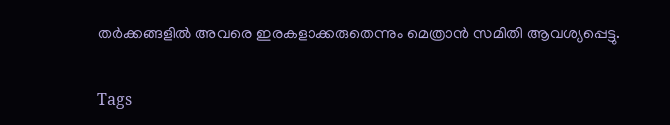തര്‍ക്കങ്ങളില്‍ അവരെ ഇരകളാക്കരുതെന്നും മെത്രാന്‍ സമിതി ആവശ്യപ്പെട്ടു.

Tags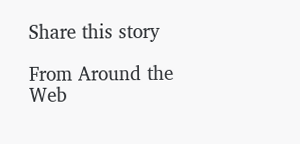Share this story

From Around the Web